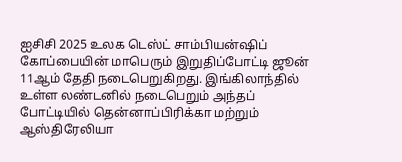ஐசிசி 2025 உலக டெஸ்ட் சாம்பியன்ஷிப் கோப்பையின் மாபெரும் இறுதிப்போட்டி ஜூன் 11ஆம் தேதி நடைபெறுகிறது. இங்கிலாந்தில் உள்ள லண்டனில் நடைபெறும் அந்தப் போட்டியில் தென்னாப்பிரிக்கா மற்றும் ஆஸ்திரேலியா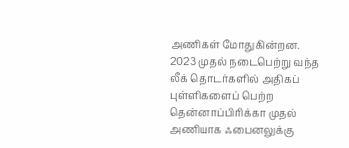அணிகள் மோதுகின்றன. 2023 முதல் நடைபெற்று வந்த லீக் தொடர்களில் அதிகப் புள்ளிகளைப் பெற்ற தென்னாப்பிரிக்கா முதல் அணியாக ஃபைனலுக்கு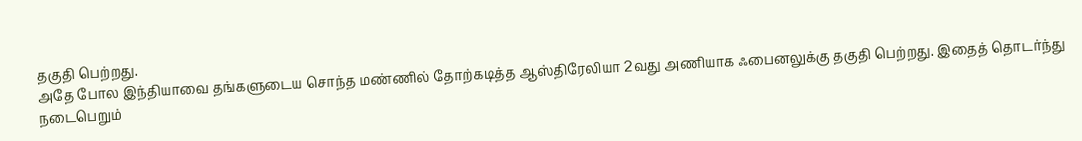தகுதி பெற்றது.
அதே போல இந்தியாவை தங்களுடைய சொந்த மண்ணில் தோற்கடித்த ஆஸ்திரேலியா 2வது அணியாக ஃபைனலுக்கு தகுதி பெற்றது. இதைத் தொடர்ந்து நடைபெறும்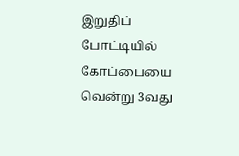இறுதிப் போட்டியில் கோப்பையை வென்று 3வது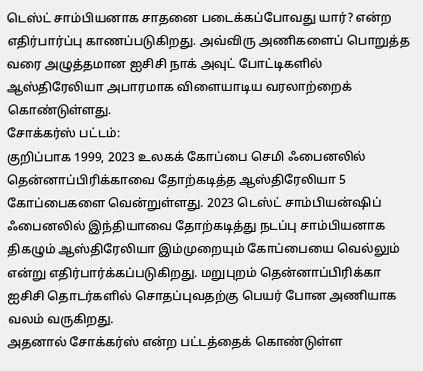டெஸ்ட் சாம்பியனாக சாதனை படைக்கப்போவது யார்? என்ற எதிர்பார்ப்பு காணப்படுகிறது. அவ்விரு அணிகளைப் பொறுத்த வரை அழுத்தமான ஐசிசி நாக் அவுட் போட்டிகளில் ஆஸ்திரேலியா அபாரமாக விளையாடிய வரலாற்றைக் கொண்டுள்ளது.
சோக்கர்ஸ் பட்டம்:
குறிப்பாக 1999, 2023 உலகக் கோப்பை செமி ஃபைனலில் தென்னாப்பிரிக்காவை தோற்கடித்த ஆஸ்திரேலியா 5 கோப்பைகளை வென்றுள்ளது. 2023 டெஸ்ட் சாம்பியன்ஷிப் ஃபைனலில் இந்தியாவை தோற்கடித்து நடப்பு சாம்பியனாக திகழும் ஆஸ்திரேலியா இம்முறையும் கோப்பையை வெல்லும் என்று எதிர்பார்க்கப்படுகிறது. மறுபுறம் தென்னாப்பிரிக்கா ஐசிசி தொடர்களில் சொதப்புவதற்கு பெயர் போன அணியாக வலம் வருகிறது.
அதனால் சோக்கர்ஸ் என்ற பட்டத்தைக் கொண்டுள்ள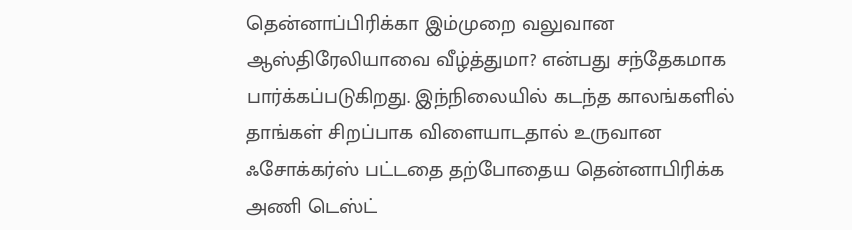தென்னாப்பிரிக்கா இம்முறை வலுவான ஆஸ்திரேலியாவை வீழ்த்துமா? என்பது சந்தேகமாக பார்க்கப்படுகிறது. இந்நிலையில் கடந்த காலங்களில் தாங்கள் சிறப்பாக விளையாடதால் உருவான ஃசோக்கர்ஸ் பட்டதை தற்போதைய தென்னாபிரிக்க அணி டெஸ்ட்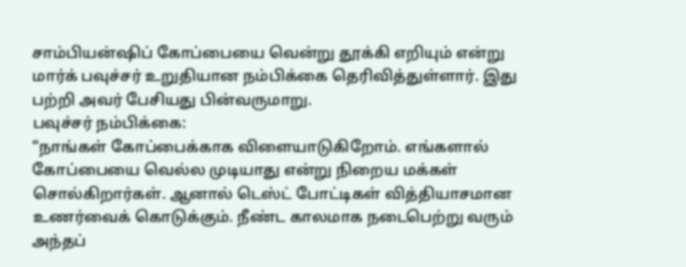சாம்பியன்ஷிப் கோப்பையை வென்று தூக்கி எறியும் என்று மார்க் பவுச்சர் உறுதியான நம்பிக்கை தெரிவித்துள்ளார். இது பற்றி அவர் பேசியது பின்வருமாறு.
பவுச்சர் நம்பிக்கை:
“நாங்கள் கோப்பைக்காக விளையாடுகிறோம். எங்களால் கோப்பையை வெல்ல முடியாது என்று நிறைய மக்கள் சொல்கிறார்கள். ஆனால் டெஸ்ட் போட்டிகள் வித்தியாசமான உணர்வைக் கொடுக்கும். நீண்ட காலமாக நடைபெற்று வரும் அந்தப்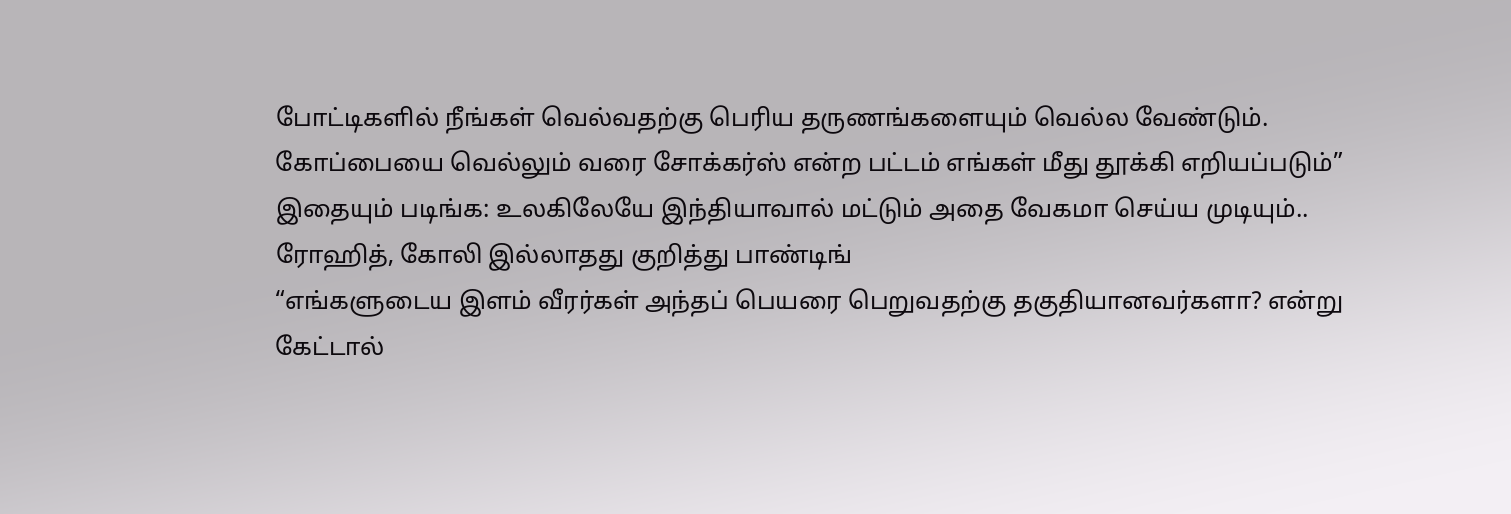போட்டிகளில் நீங்கள் வெல்வதற்கு பெரிய தருணங்களையும் வெல்ல வேண்டும். கோப்பையை வெல்லும் வரை சோக்கர்ஸ் என்ற பட்டம் எங்கள் மீது தூக்கி எறியப்படும்”
இதையும் படிங்க: உலகிலேயே இந்தியாவால் மட்டும் அதை வேகமா செய்ய முடியும்.. ரோஹித், கோலி இல்லாதது குறித்து பாண்டிங்
“எங்களுடைய இளம் வீரர்கள் அந்தப் பெயரை பெறுவதற்கு தகுதியானவர்களா? என்று கேட்டால்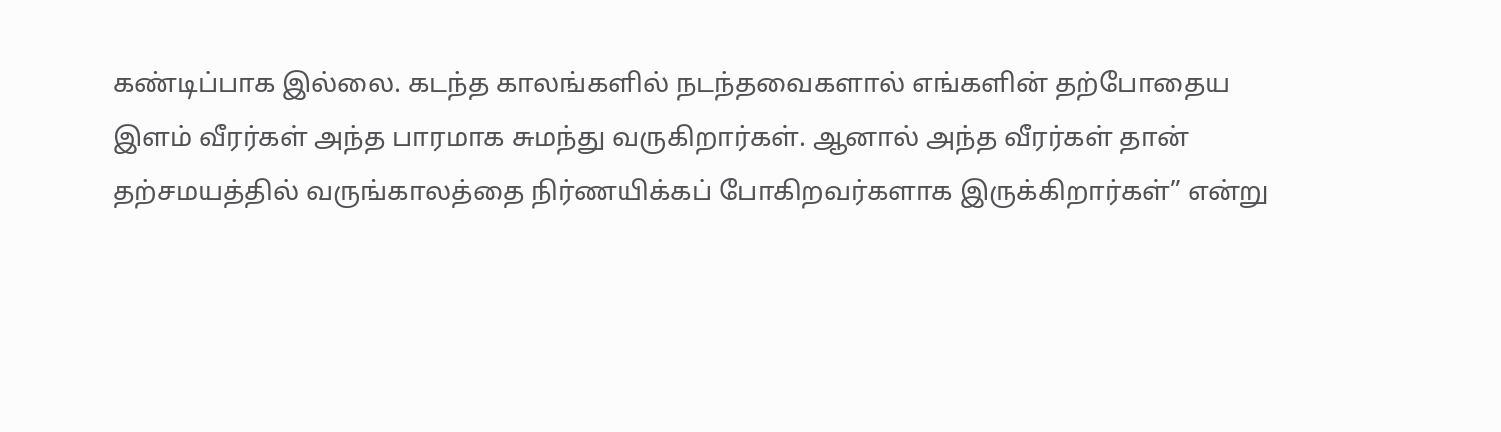கண்டிப்பாக இல்லை. கடந்த காலங்களில் நடந்தவைகளால் எங்களின் தற்போதைய இளம் வீரர்கள் அந்த பாரமாக சுமந்து வருகிறார்கள். ஆனால் அந்த வீரர்கள் தான் தற்சமயத்தில் வருங்காலத்தை நிர்ணயிக்கப் போகிறவர்களாக இருக்கிறார்கள்” என்று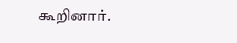கூறினார்.